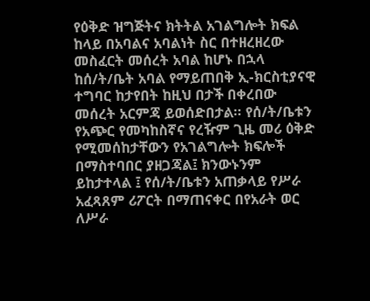የዕቅድ ዝግጅትና ክትትል አገልግሎት ክፍል ከላይ በአባልና አባልነት ስር በተዘረዘረው መስፈርት መሰረት አባል ከሆኑ በኋላ ከሰ/ት/ቤት አባል የማይጠበቅ ኢ-ክርስቲያናዊ ተግባር ከታየበት ከዚህ በታች በቀረበው መሰረት አርምጃ ይወሰድበታል፡፡ የሰ/ት/ቤቱን የአጭር የመካከስኛና የረዥም ጊዜ መሪ ዕቅድ የሚመሰከታቸውን የአገልግሎት ክፍሎች በማስተባበር ያዘጋጃል፤ ክንውኑንም ይከታተላል ፤ የሰ/ት/ቤቱን አጠቃላይ የሥራ አፈጻጸም ሪፖርት በማጠናቀር በየአራት ወር ለሥራ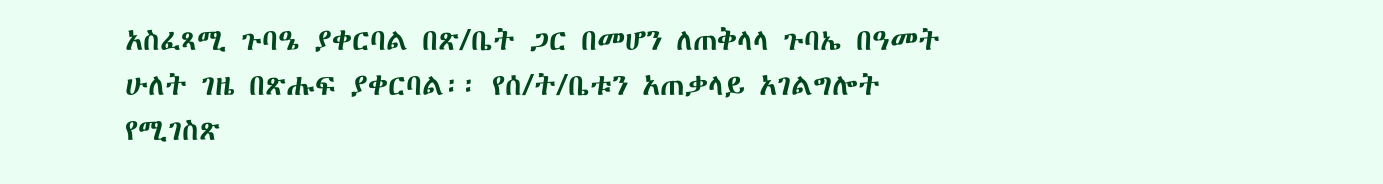አስፈጻሚ ጉባዔ ያቀርባል በጽ/ቤት ጋር በመሆን ለጠቅላላ ጉባኤ በዓመት ሁለት ገዜ በጽሑፍ ያቀርባል፡፡ የሰ/ት/ቤቱን አጠቃላይ አገልግሎት የሚገስጽ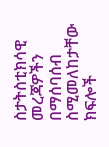ስታትስቲክሳዊ መረጃዎችን በማሰባሰብ ስሚመለከታቸው ክፍሎች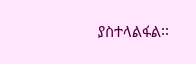ያስተላልፋል፡፡